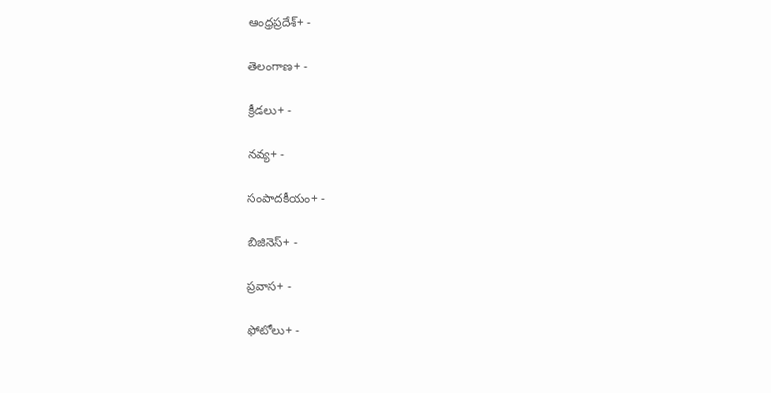ఆంధ్రప్రదేశ్+ -

తెలంగాణ+ -

క్రీడలు+ -

నవ్య+ -

సంపాదకీయం+ -

బిజినెస్+ -

ప్రవాస+ -

ఫోటోలు+ -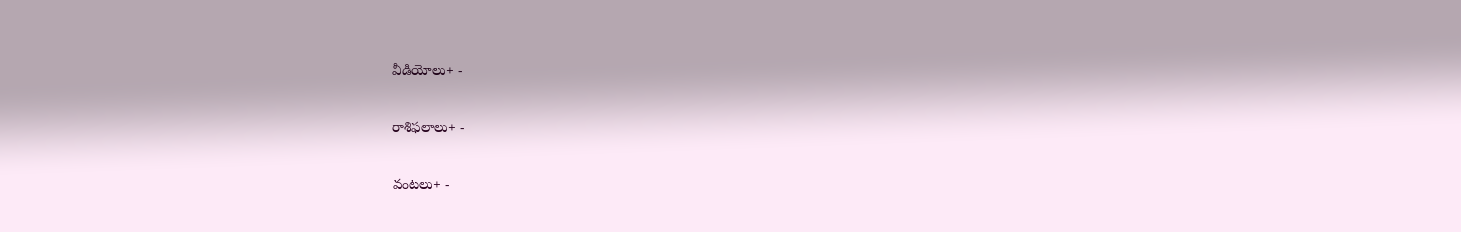వీడియోలు+ -

రాశిఫలాలు+ -

వంటలు+ -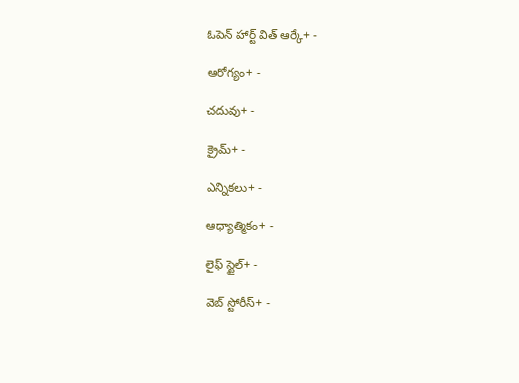ఓపెన్ హార్ట్ విత్ ఆర్కే+ -

ఆరోగ్యం+ -

చదువు+ -

క్రైమ్+ -

ఎన్నికలు+ -

ఆధ్యాత్మికం+ -

లైఫ్ స్టైల్+ -

వెబ్ స్టోరీస్+ -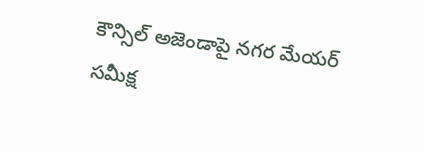కౌన్సిల్‌ అజెండాపై నగర మేయర్‌ సమీక్ష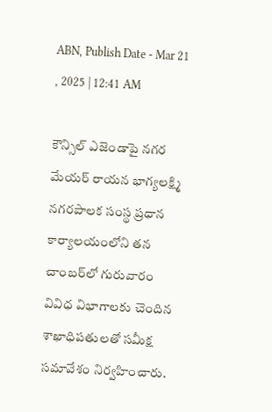ABN, Publish Date - Mar 21 , 2025 | 12:41 AM

కౌన్సిల్‌ ఎజెండాపై నగర మేయర్‌ రాయన భాగ్యలక్ష్మి నగరపాలక సంస్థ ప్రధాన కార్యాలయంలోని తన చాంబర్‌లో గురువారం వివిధ విభాగాలకు చెందిన శాఖాధిపతులతో సమీక్ష సమావేశం నిర్వహించారు.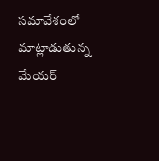సమావేశంలో మాట్లాడుతున్న మేయర్‌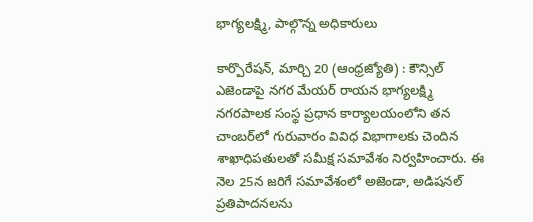భాగ్యలక్ష్మి, పాల్గొన్న అధికారులు

కార్పొరేషన్‌, మార్చి 20 (ఆంధ్రజ్యోతి) : కౌన్సిల్‌ ఎజెండాపై నగర మేయర్‌ రాయన భాగ్యలక్ష్మి నగరపాలక సంస్థ ప్రధాన కార్యాలయంలోని తన చాంబర్‌లో గురువారం వివిధ విభాగాలకు చెందిన శాఖాధిపతులతో సమీక్ష సమావేశం నిర్వహించారు. ఈ నెల 25న జరిగే సమావేశంలో అజెండా, అడిషనల్‌ ప్రతిపాదనలను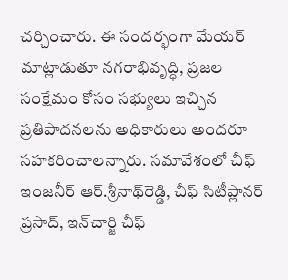చర్చించారు. ఈ సందర్భంగా మేయర్‌ మాట్లాడుతూ నగరాభివృద్ధి, ప్రజల సంక్షేమం కోసం సభ్యులు ఇచ్చిన ప్రతిపాదనలను అధికారులు అందరూ సహకరించాలన్నారు. సమావేశంలో చీఫ్‌ ఇంజనీర్‌ ఆర్‌.శ్రీనాథ్‌రెడ్డి, చీఫ్‌ సిటీప్లానర్‌ ప్రసాద్‌, ఇన్‌చార్జి చీఫ్‌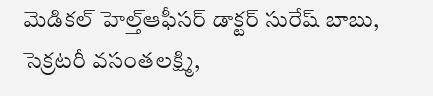మెడికల్‌ హెల్త్‌ఆఫీసర్‌ డాక్టర్‌ సురేష్‌ బాబు, సెక్రటరీ వసంతలక్ష్మి,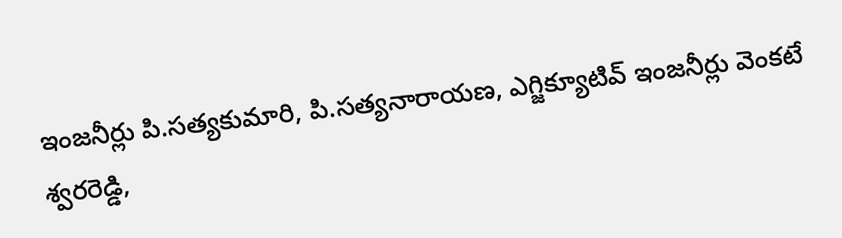ఇంజనీర్లు పి.సత్యకుమారి, పి.సత్యనారాయణ, ఎగ్జిక్యూటివ్‌ ఇంజనీర్లు వెంకటే శ్వరరెడ్డి,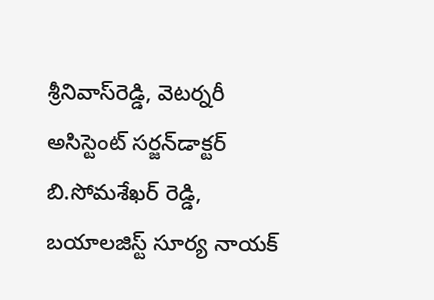శ్రీనివాస్‌రెడ్డి, వెటర్నరీ అసిస్టెంట్‌ సర్జన్‌డాక్టర్‌ బి.సోమశేఖర్‌ రెడ్డి, బయాలజిస్ట్‌ సూర్య నాయక్‌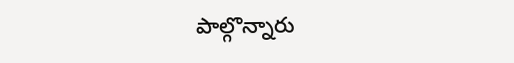పాల్గొన్నారు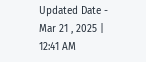Updated Date - Mar 21 , 2025 | 12:41 AM